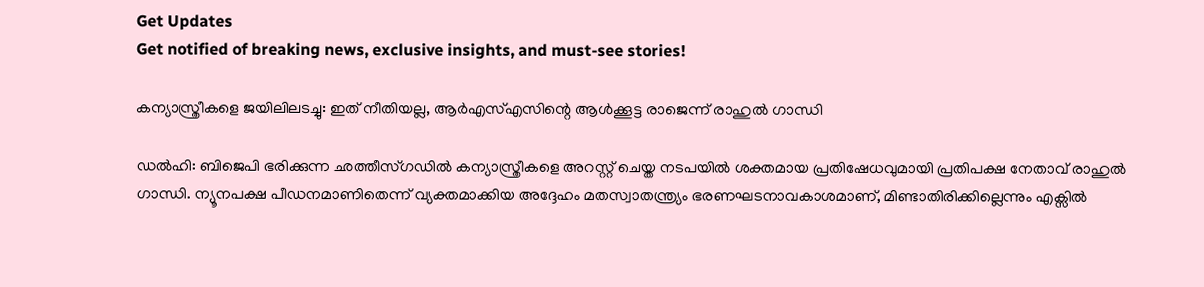Get Updates
Get notified of breaking news, exclusive insights, and must-see stories!

കന്യാസ്ത്രീകളെ ജയിലിലടച്ചു: ഇത് നീതിയല്ല, ആർഎസ്എസിന്റെ ആള്‍ക്കൂട്ട രാജെന്ന് രാഹുല്‍ ഗാന്ധി

ഡല്‍ഹി: ബിജെപി ഭരിക്കുന്ന ഛത്തീസ്ഗഡില്‍ കന്യാസ്ത്രീകളെ അറസ്റ്റ് ചെയ്ത നടപയില്‍ ശക്തമായ പ്രതിഷേധവുമായി പ്രതിപക്ഷ നേതാവ് രാഹുല്‍ ഗാന്ധി. ന്യൂനപക്ഷ പീഡനമാണിതെന്ന് വ്യക്തമാക്കിയ അദ്ദേഹം മതസ്വാതന്ത്ര്യം ഭരണഘടനാവകാശമാണ്, മിണ്ടാതിരിക്കില്ലെന്നും എക്സില്‍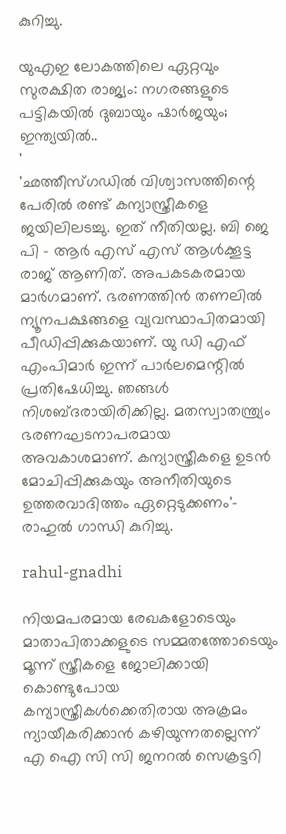കുറിച്ചു.

യുഎഇ ലോകത്തിലെ ഏറ്റവും സുരക്ഷിത രാജ്യം: നഗരങ്ങളുടെ പട്ടികയില്‍ ദുബായും ഷാർജയും; ഇന്ത്യയില്‍..
'
'ഛത്തീസ്ഗഡിൽ വിശ്വാസത്തിന്റെ പേരിൽ രണ്ട് കന്യാസ്ത്രീകളെ ജയിലിലടച്ചു. ഇത് നീതിയല്ല. ബി ജെ പി - ആർ എസ് എസ് ആൾക്കൂട്ട രാജ് ആണിത്. അപകടകരമായ മാർഗമാണ്. ഭരണത്തിൻ തണലിൽ ന്യൂനപക്ഷങ്ങളെ വ്യവസ്ഥാപിതമായി പീഡിപ്പിക്കുകയാണ്. യു ഡി എഫ് എംപിമാർ ഇന്ന് പാർലമെന്റിൽ പ്രതിഷേധിച്ചു. ഞങ്ങൾ നിശബ്ദരായിരിക്കില്ല. മതസ്വാതന്ത്ര്യം ഭരണഘടനാപരമായ അവകാശമാണ്. കന്യാസ്ത്രീകളെ ഉടൻ മോചിപ്പിക്കുകയും അനീതിയുടെ ഉത്തരവാദിത്തം ഏറ്റെടുക്കണം'- രാഹുല്‍ ഗാന്ധി കുറിച്ചു.

rahul-gnadhi

നിയമപരമായ രേഖകളോടെയും മാതാപിതാക്കളുടെ സമ്മതത്തോടെയും മൂന്ന് സ്ത്രീകളെ ജോലിക്കായി കൊണ്ടുപോയ കന്യാസ്ത്രീകൾക്കെതിരായ അക്രമം ന്യായീകരിക്കാൻ കഴിയുന്നതല്ലെന്ന് എ ഐ സി സി ജനറല്‍ സെക്രട്ടറി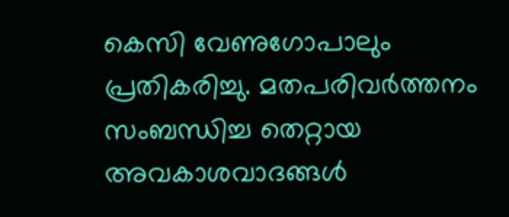കെസി വേണുഗോപാലും പ്രതികരിച്ചു. മതപരിവർത്തനം സംബന്ധിച്ച തെറ്റായ അവകാശവാദങ്ങൾ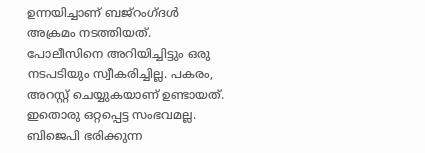ഉന്നയിച്ചാണ് ബജ്‌റംഗ്ദൾ അക്രമം നടത്തിയത്. പോലീസിനെ അറിയിച്ചിട്ടും ഒരു നടപടിയും സ്വീകരിച്ചില്ല. പകരം, അറസ്റ്റ് ചെയ്യുകയാണ് ഉണ്ടായത്. ഇതൊരു ഒറ്റപ്പെട്ട സംഭവമല്ല. ബിജെപി ഭരിക്കുന്ന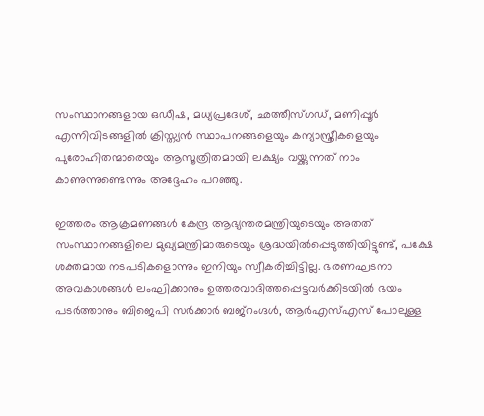സംസ്ഥാനങ്ങളായ ഒഡീഷ, മധ്യപ്രദേശ്, ഛത്തീസ്ഗഡ്, മണിപ്പൂർ എന്നിവിടങ്ങളിൽ ക്രിസ്ത്യൻ സ്ഥാപനങ്ങളെയും കന്യാസ്ത്രീകളെയും പുരോഹിതന്മാരെയും ആസൂത്രിതമായി ലക്ഷ്യം വയ്ക്കുന്നത് നാം കാണുന്നുണ്ടെന്നും അദ്ദേഹം പറഞ്ഞു.

ഇത്തരം ആക്രമണങ്ങൾ കേന്ദ്ര ആഭ്യന്തരമന്ത്രിയുടെയും അതത് സംസ്ഥാനങ്ങളിലെ മുഖ്യമന്ത്രിമാരുടെയും ശ്രദ്ധയിൽപ്പെടുത്തിയിട്ടുണ്ട്, പക്ഷേ ശക്തമായ നടപടികളൊന്നും ഇനിയും സ്വീകരിച്ചിട്ടില്ല. ഭരണഘടനാ അവകാശങ്ങൾ ലംഘിക്കാനും ഉത്തരവാദിത്തപ്പെട്ടവർക്കിടയിൽ ഭയം പടർത്താനും ബിജെപി സർക്കാർ ബജ്‌റംഗ്ദൾ, ആർ‌എസ്‌എസ് പോലുള്ള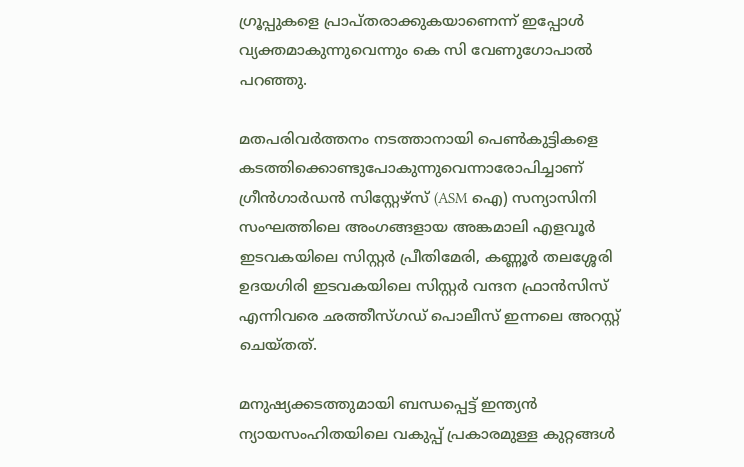ഗ്രൂപ്പുകളെ പ്രാപ്തരാക്കുകയാണെന്ന് ഇപ്പോൾ വ്യക്തമാകുന്നുവെന്നും കെ സി വേണുഗോപാല്‍ പറഞ്ഞു.

മതപരിവർത്തനം നടത്താനായി പെൺകുട്ടികളെ കടത്തിക്കൊണ്ടുപോകുന്നുവെന്നാരോപിച്ചാണ് ഗ്രീൻഗാർഡൻ സിസ്റ്റേഴ്സ് (ASM ഐ) സന്യാസിനി സംഘത്തിലെ അംഗങ്ങളായ അങ്കമാലി എളവൂർ ഇടവകയിലെ സിസ്റ്റർ പ്രീതിമേരി, കണ്ണൂർ തലശ്ശേരി ഉദയഗിരി ഇടവകയിലെ സിസ്റ്റർ വന്ദന ഫ്രാൻസിസ് എന്നിവരെ ഛത്തീസ്ഗഡ് പൊലീസ് ഇന്നലെ അറസ്റ്റ് ചെയ്തത്.

മനുഷ്യക്കടത്തുമായി ബന്ധപ്പെട്ട് ഇന്ത്യൻ ന്യായസംഹിതയിലെ വകുപ്പ് പ്രകാരമുള്ള കുറ്റങ്ങൾ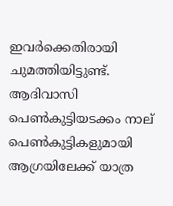ഇവർക്കെതിരായി ചുമത്തിയിട്ടുണ്ട്. ആദിവാസി പെൺകുട്ടിയടക്കം നാല് പെൺകുട്ടികളുമായി ആഗ്രയിലേക്ക് യാത്ര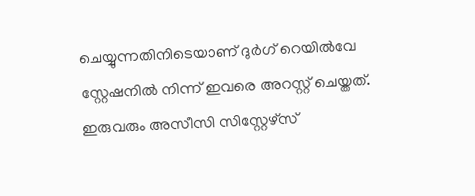ചെയ്യുന്നതിനിടെയാണ് ദുർഗ് റെയിൽവേ സ്റ്റേഷനിൽ നിന്ന് ഇവരെ അറസ്റ്റ് ചെയ്തത്. ഇരുവരും അസീസി സിസ്റ്റേഴ്സ്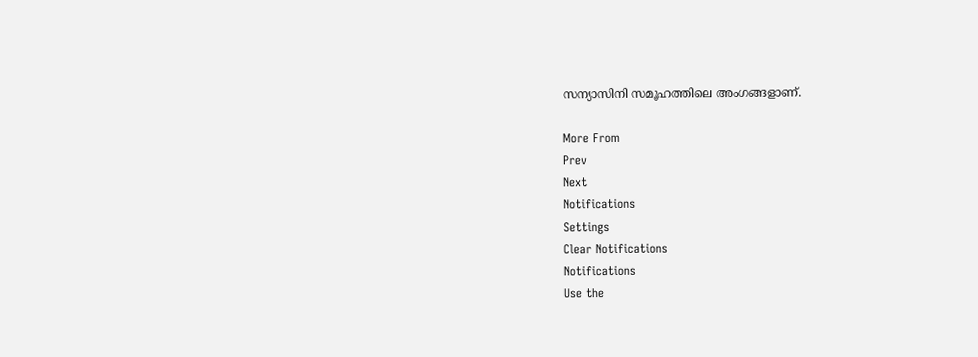സന്യാസിനി സമൂഹത്തിലെ അംഗങ്ങളാണ്.

More From
Prev
Next
Notifications
Settings
Clear Notifications
Notifications
Use the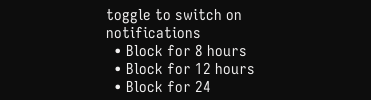toggle to switch on notifications
  • Block for 8 hours
  • Block for 12 hours
  • Block for 24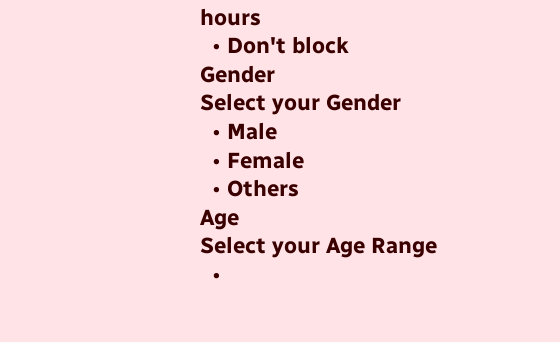hours
  • Don't block
Gender
Select your Gender
  • Male
  • Female
  • Others
Age
Select your Age Range
  •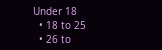Under 18
  • 18 to 25
  • 26 to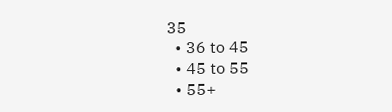35
  • 36 to 45
  • 45 to 55
  • 55+